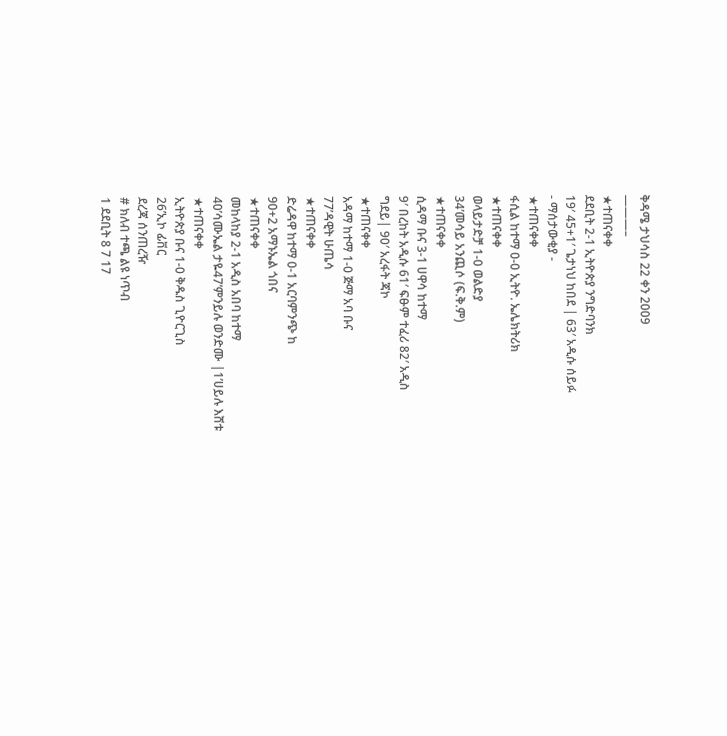ቅዳሜ ታህሳስ 22 ቀን 2009
———–
★ተጠናቀቀ
ደደቢት 2-1 ኢትዮጵያ ንግድባንክ
19′ 45+1′ ጌታነህ ከበደ | 63′ አዲሱ ሰይፉ
- ማሰታውቂያ -
★ተጠናቀቀ
ፋሲል ከተማ 0-0 ኢትዮ. ኤሌክትሪክ
★ተጠናቀቀ
ወላይታድቻ 1-0 ወልድያ
34’መሳይ አንጪሶ (ፍ.ቅ.ም)
★ተጠናቀቀ
ሲዳማ ቡና 3-1 ሀዋሳ ከተማ
9′ በረከት አዲሱ 61′ ፍፁም ተፈሪ 82′ አዲስ
ግደይ| 90′ አረፋት ጃኮ
★ተጠናቀቀ
አዳማ ከተማ 1-0 ጅማ አባ ቡና
77’ዳዊት ሁጤሳ
★ተጠናቀቀ
ድሬዳዋ ከተማ 0-1 አርባምንጭ ከ
90+2 አማኑኤል ጎበና
★ተጠናቀቀ
መከላከያ 2-1 አዲስ አበባ ከተማ
40’ሳሙኤል ታዬ47’ምንይሉ ወንድሙ |1’ሀይሉ እሸቱ
★ተጠናቀቀ
ኢትዮጵያ ቡና 1-0 ቅዱስ ጊዮርጊስ
26’ኢኮ ፊቨር
ደረጃ ሰንጠረዥ
# ክለብ ተጫ ልዩ ነጥብ
1 ደደቢት 8 7 17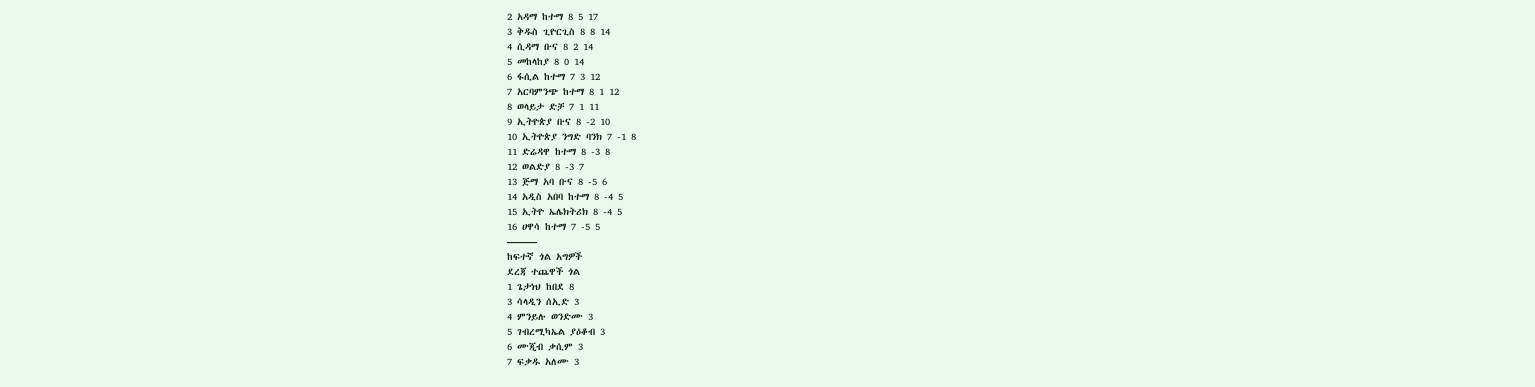2 አዳማ ከተማ 8 5 17
3 ቅዱስ ጊዮርጊስ 8 8 14
4 ሲዳማ ቡና 8 2 14
5 መከላከያ 8 0 14
6 ፋሲል ከተማ 7 3 12
7 አርባምንጭ ከተማ 8 1 12
8 ወላይታ ድቻ 7 1 11
9 ኢትዮጵያ ቡና 8 -2 10
10 ኢትዮጵያ ንግድ ባንክ 7 -1 8
11 ድሬዳዋ ከተማ 8 -3 8
12 ወልድያ 8 -3 7
13 ጅማ አባ ቡና 8 -5 6
14 አዲስ አበባ ከተማ 8 -4 5
15 ኢትዮ ኤሌክትሪክ 8 -4 5
16 ሀዋሳ ከተማ 7 -5 5
———
ከፍተኛ ጎል አግዎች
ደረጃ ተጨዋች ጎል
1 ጌታነህ ከበደ 8
3 ሳላዲን ሰኢድ 3
4 ምንይሉ ወንድሙ 3
5 ገብረሚካኤል ያዕቆብ 3
6 ሙጂብ ቃሲም 3
7 ፍቃዱ አለሙ 3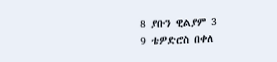8 ያቡን ዊልያም 3
9 ቴዎድሮስ በቀለ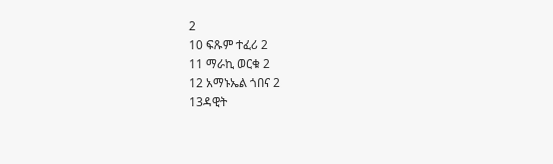2
10 ፍጹም ተፈሪ 2
11 ማራኪ ወርቁ 2
12 አማኑኤል ጎበና 2
13ዳዊት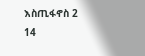እስጢፋኖስ 2
14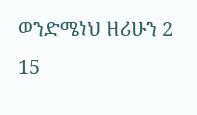ወንድሜነህ ዘሪሁን 2
15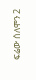ፍሬው ሰለሞን 2